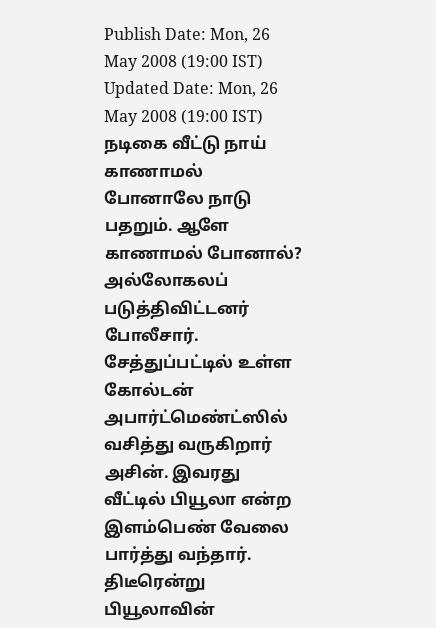Publish Date: Mon, 26 May 2008 (19:00 IST)
Updated Date: Mon, 26 May 2008 (19:00 IST)
நடிகை வீட்டு நாய் காணாமல் போனாலே நாடு பதறும். ஆளே காணாமல் போனால்? அல்லோகலப் படுத்திவிட்டனர் போலீசார்.
சேத்துப்பட்டில் உள்ள கோல்டன் அபார்ட்மெண்ட்ஸில் வசித்து வருகிறார் அசின். இவரது வீட்டில் பியூலா என்ற இளம்பெண் வேலை பார்த்து வந்தார். திடீரென்று பியூலாவின்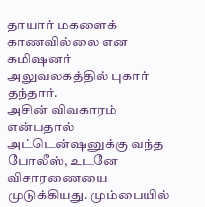தாயார் மகளைக் காணவில்லை என கமிஷனர் அலுவலகத்தில் புகார் தந்தார்.
அசின் விவகாரம் என்பதால் அட்டென்ஷனுக்கு வந்த போலீஸ், உடனே விசாரணையை முடுக்கியது. மும்பையில்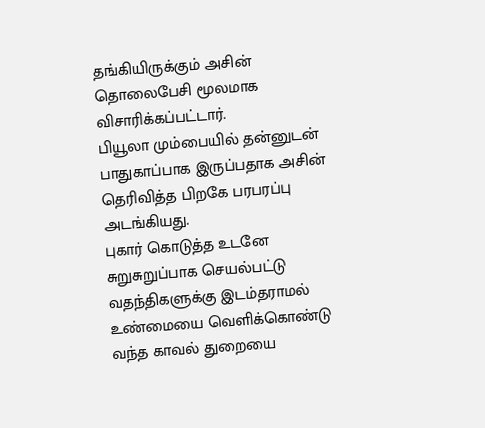தங்கியிருக்கும் அசின் தொலைபேசி மூலமாக விசாரிக்கப்பட்டார்.
பியூலா மும்பையில் தன்னுடன் பாதுகாப்பாக இருப்பதாக அசின் தெரிவித்த பிறகே பரபரப்பு அடங்கியது.
புகார் கொடுத்த உடனே சுறுசுறுப்பாக செயல்பட்டு வதந்திகளுக்கு இடம்தராமல் உண்மையை வெளிக்கொண்டு வந்த காவல் துறையை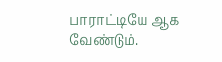பாராட்டியே ஆக வேண்டும்.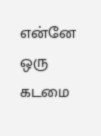என்னே ஒரு கடமை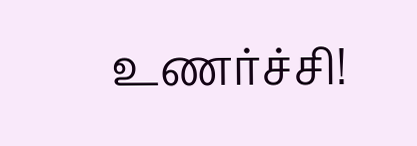உணர்ச்சி!